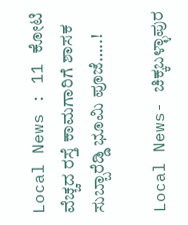Local News : 11 ಕೋಟಿ ವೆಚ್ಚದ ರಸ್ತೆ ಕಾಮಗಾರಿಗೆ ಶಾಸಕ ಸುಬ್ಬಾರೆಡ್ಡಿ ಭೂಮಿ ಪೂಜೆ…..!

Local News- ಚಿಕ್ಕಬಳ್ಳಾಪುರ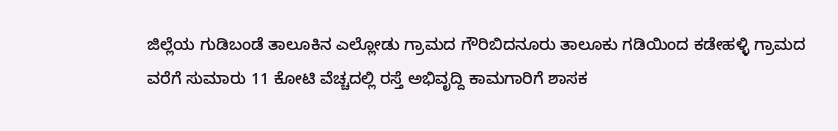ಜಿಲ್ಲೆಯ ಗುಡಿಬಂಡೆ ತಾಲೂಕಿನ ಎಲ್ಲೋಡು ಗ್ರಾಮದ ಗೌರಿಬಿದನೂರು ತಾಲೂಕು ಗಡಿಯಿಂದ ಕಡೇಹಳ್ಳಿ ಗ್ರಾಮದ ವರೆಗೆ ಸುಮಾರು 11 ಕೋಟಿ ವೆಚ್ಚದಲ್ಲಿ ರಸ್ತೆ ಅಭಿವೃದ್ದಿ ಕಾಮಗಾರಿಗೆ ಶಾಸಕ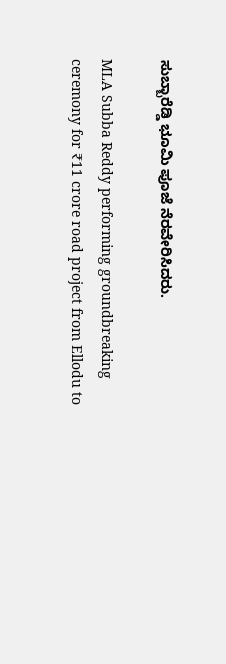ಸುಬ್ಬಾರೆಡ್ಡಿ ಭೂಮಿ ಪೂಜೆ ನೆರವೇರಿಸಿದರು.

MLA Subba Reddy performing groundbreaking ceremony for ₹11 crore road project from Ellodu to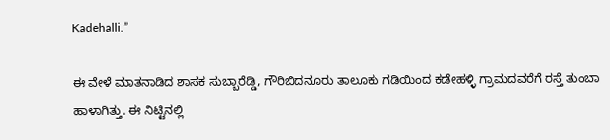Kadehalli.”

ಈ ವೇಳೆ ಮಾತನಾಡಿದ ಶಾಸಕ ಸುಬ್ಬಾರೆಡ್ಡಿ, ಗೌರಿಬಿದನೂರು ತಾಲೂಕು ಗಡಿಯಿಂದ ಕಡೇಹಳ್ಳಿ ಗ್ರಾಮದವರೆಗೆ ರಸ್ತೆ ತುಂಬಾ ಹಾಳಾಗಿತ್ತು. ಈ ನಿಟ್ಟಿನಲ್ಲಿ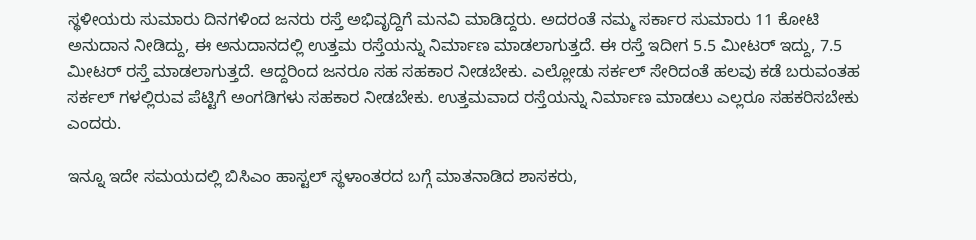ಸ್ಥಳೀಯರು ಸುಮಾರು ದಿನಗಳಿಂದ ಜನರು ರಸ್ತೆ ಅಭಿವೃದ್ದಿಗೆ ಮನವಿ ಮಾಡಿದ್ದರು. ಅದರಂತೆ ನಮ್ಮ ಸರ್ಕಾರ ಸುಮಾರು 11 ಕೋಟಿ ಅನುದಾನ ನೀಡಿದ್ದು, ಈ ಅನುದಾನದಲ್ಲಿ ಉತ್ತಮ ರಸ್ತೆಯನ್ನು ನಿರ್ಮಾಣ ಮಾಡಲಾಗುತ್ತದೆ. ಈ ರಸ್ತೆ ಇದೀಗ 5.5 ಮೀಟರ್‍ ಇದ್ದು, 7.5 ಮೀಟರ್‍ ರಸ್ತೆ ಮಾಡಲಾಗುತ್ತದೆ. ಆದ್ದರಿಂದ ಜನರೂ ಸಹ ಸಹಕಾರ ನೀಡಬೇಕು. ಎಲ್ಲೋಡು ಸರ್ಕಲ್ ಸೇರಿದಂತೆ ಹಲವು ಕಡೆ ಬರುವಂತಹ ಸರ್ಕಲ್ ಗಳಲ್ಲಿರುವ ಪೆಟ್ಟಿಗೆ ಅಂಗಡಿಗಳು ಸಹಕಾರ ನೀಡಬೇಕು. ಉತ್ತಮವಾದ ರಸ್ತೆಯನ್ನು ನಿರ್ಮಾಣ ಮಾಡಲು ಎಲ್ಲರೂ ಸಹಕರಿಸಬೇಕು ಎಂದರು.

ಇನ್ನೂ ಇದೇ ಸಮಯದಲ್ಲಿ ಬಿಸಿಎಂ ಹಾಸ್ಟಲ್ ಸ್ಥಳಾಂತರದ ಬಗ್ಗೆ ಮಾತನಾಡಿದ ಶಾಸಕರು,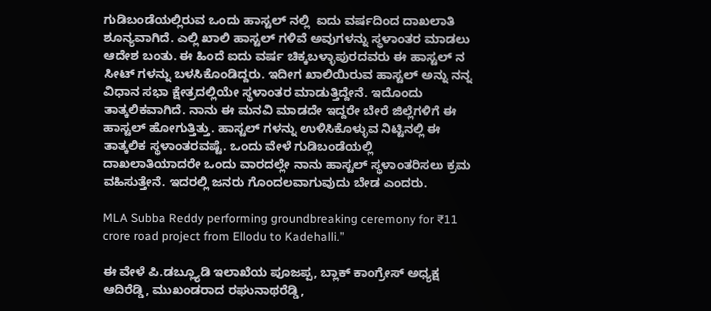ಗುಡಿಬಂಡೆಯಲ್ಲಿರುವ ಒಂದು ಹಾಸ್ಟಲ್ ನಲ್ಲಿ  ಐದು ವರ್ಷದಿಂದ ದಾಖಲಾತಿ ಶೂನ್ಯವಾಗಿದೆ. ಎಲ್ಲಿ ಖಾಲಿ ಹಾಸ್ಟಲ್ ಗಳಿವೆ ಅವುಗಳನ್ನು ಸ್ಥಳಾಂತರ ಮಾಡಲು ಆದೇಶ ಬಂತು. ಈ ಹಿಂದೆ ಐದು ವರ್ಷ ಚಿಕ್ಕಬಳ್ಳಾಪುರದವರು ಈ ಹಾಸ್ಟಲ್ ನ ಸೀಟ್ ಗಳನ್ನು ಬಳಸಿಕೊಂಡಿದ್ದರು. ಇದೀಗ ಖಾಲಿಯಿರುವ ಹಾಸ್ಟಲ್ ಅನ್ನು ನನ್ನ ವಿಧಾನ ಸಭಾ ಕ್ಷೇತ್ರದಲ್ಲಿಯೇ ಸ್ಥಳಾಂತರ ಮಾಡುತ್ತಿದ್ದೇನೆ. ಇದೊಂದು ತಾತ್ಕಲಿಕವಾಗಿದೆ. ನಾನು ಈ ಮನವಿ ಮಾಡದೇ ಇದ್ದರೇ ಬೇರೆ ಜಿಲ್ಲೆಗಳಿಗೆ ಈ ಹಾಸ್ಟಲ್ ಹೋಗುತ್ತಿತ್ತು. ಹಾಸ್ಟಲ್ ಗಳನ್ನು ಉಳಿಸಿಕೊಳ್ಳುವ ನಿಟ್ಟಿನಲ್ಲಿ ಈ ತಾತ್ಕಲಿಕ ಸ್ಥಳಾಂತರವಷ್ಟೆ. ಒಂದು ವೇಳೆ ಗುಡಿಬಂಡೆಯಲ್ಲಿ ದಾಖಲಾತಿಯಾದರೇ ಒಂದು ವಾರದಲ್ಲೇ ನಾನು ಹಾಸ್ಟಲ್ ಸ್ಥಳಾಂತರಿಸಲು ಕ್ರಮ ವಹಿಸುತ್ತೇನೆ. ಇದರಲ್ಲಿ ಜನರು ಗೊಂದಲವಾಗುವುದು ಬೇಡ ಎಂದರು.

MLA Subba Reddy performing groundbreaking ceremony for ₹11 crore road project from Ellodu to Kadehalli.”

ಈ ವೇಳೆ ಪಿ.ಡಬ್ಲ್ಯೂಡಿ ಇಲಾಖೆಯ ಪೂಜಪ್ಪ, ಬ್ಲಾಕ್ ಕಾಂಗ್ರೇಸ್ ಅಧ್ಯಕ್ಷ ಆದಿರೆಡ್ಡಿ, ಮುಖಂಡರಾದ ರಘುನಾಥರೆಡ್ಡಿ,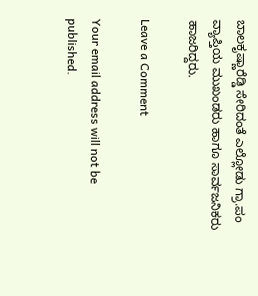ಬಾಲಕೃಷ್ಣಾರೆಡ್ಡಿ ಸೇರಿದಂತೆ ಎಲ್ಲೋಡು ಗ್ರಾ.ಪಂ ವ್ಯಾಪ್ತಿಯ ಮುಖಂಡರು ಹಾಗೂ ಸಾರ್ವಜನಿಕರು ಹಾಜರಿದ್ದರು.

Leave a Comment

Your email address will not be published.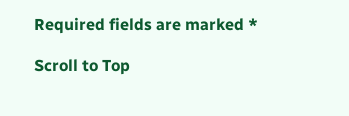Required fields are marked *

Scroll to Top